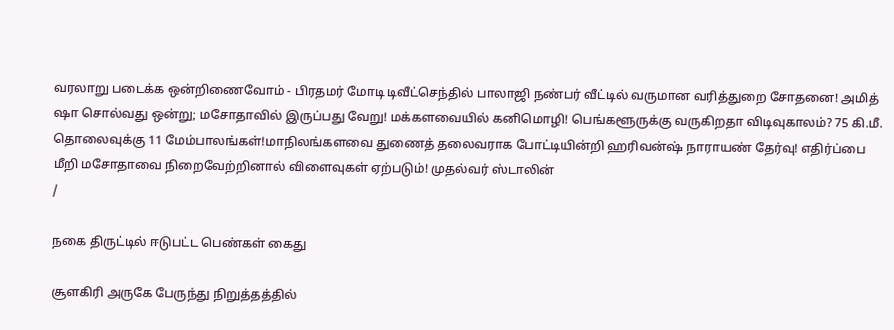வரலாறு படைக்க ஒன்றிணைவோம் - பிரதமர் மோடி டிவீட்செந்தில் பாலாஜி நண்பர் வீட்டில் வருமான வரித்துறை சோதனை! அமித் ஷா சொல்வது ஒன்று; மசோதாவில் இருப்பது வேறு! மக்களவையில் கனிமொழி! பெங்களூருக்கு வருகிறதா விடிவுகாலம்? 75 கி.மீ. தொலைவுக்கு 11 மேம்பாலங்கள்!மாநிலங்களவை துணைத் தலைவராக போட்டியின்றி ஹரிவன்ஷ் நாராயண் தேர்வு! எதிர்ப்பை மீறி மசோதாவை நிறைவேற்றினால் விளைவுகள் ஏற்படும்! முதல்வர் ஸ்டாலின்
/

நகை திருட்டில் ஈடுபட்ட பெண்கள் கைது

சூளகிரி அருகே பேருந்து நிறுத்தத்தில்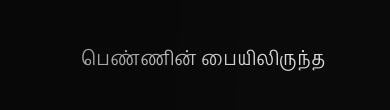பெண்ணின் பையிலிருந்த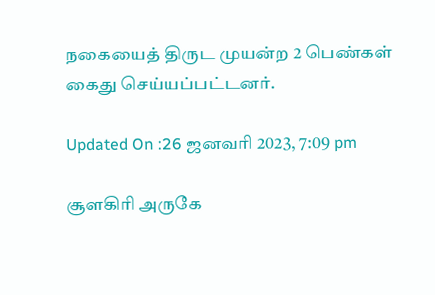நகையைத் திருட முயன்ற 2 பெண்கள் கைது செய்யப்பட்டனர்.

Updated On :26 ஜனவரி 2023, 7:09 pm

சூளகிரி அருகே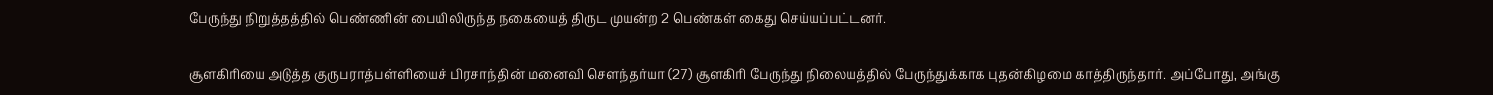பேருந்து நிறுத்தத்தில் பெண்ணின் பையிலிருந்த நகையைத் திருட முயன்ற 2 பெண்கள் கைது செய்யப்பட்டனர்.

சூளகிரியை அடுத்த குருபராத்பள்ளியைச் பிரசாந்தின் மனைவி செளந்தர்யா (27) சூளகிரி பேருந்து நிலையத்தில் பேருந்துக்காக புதன்கிழமை காத்திருந்தார். அப்போது, அங்கு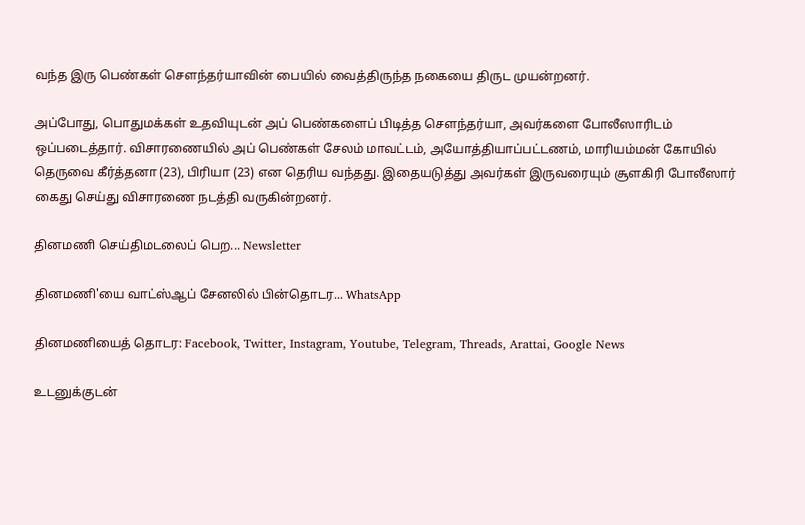வந்த இரு பெண்கள் சௌந்தர்யாவின் பையில் வைத்திருந்த நகையை திருட முயன்றனர்.

அப்போது, பொதுமக்கள் உதவியுடன் அப் பெண்களைப் பிடித்த சௌந்தர்யா, அவர்களை போலீஸாரிடம் ஒப்படைத்தார். விசாரணையில் அப் பெண்கள் சேலம் மாவட்டம், அயோத்தியாப்பட்டணம், மாரியம்மன் கோயில் தெருவை கீர்த்தனா (23), பிரியா (23) என தெரிய வந்தது. இதையடுத்து அவர்கள் இருவரையும் சூளகிரி போலீஸார் கைது செய்து விசாரணை நடத்தி வருகின்றனர்.

தினமணி செய்திமடலைப் பெற... Newsletter

தினமணி'யை வாட்ஸ்ஆப் சேனலில் பின்தொடர... WhatsApp

தினமணியைத் தொடர: Facebook, Twitter, Instagram, Youtube, Telegram, Threads, Arattai, Google News

உடனுக்குடன்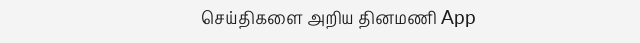செய்திகளை அறிய தினமணி App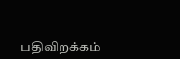பதிவிறக்கம்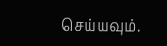செய்யவும்.